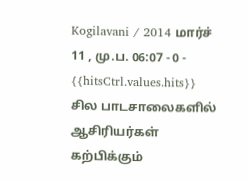Kogilavani / 2014 மார்ச் 11 , மு.ப. 06:07 - 0 - {{hitsCtrl.values.hits}}
சில பாடசாலைகளில் ஆசிரியர்கள் கற்பிக்கும்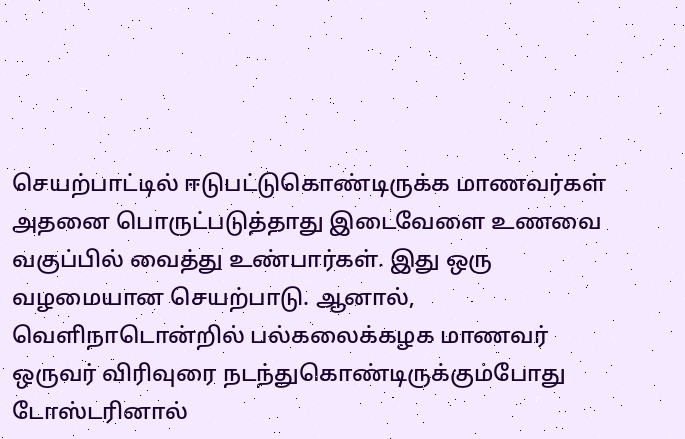செயற்பாட்டில் ஈடுபட்டுகொண்டிருக்க மாணவர்கள் அதனை பொருட்படுத்தாது இடைவேளை உணவை வகுப்பில் வைத்து உண்பார்கள். இது ஒரு வழமையான செயற்பாடு. ஆனால், வெளிநாடொன்றில் பல்கலைக்கழக மாணவர் ஒருவர் விரிவுரை நடந்துகொண்டிருக்கும்போது டோஸ்டரினால்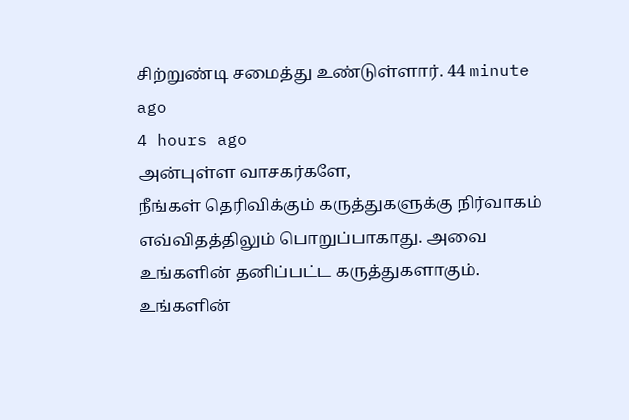சிற்றுண்டி சமைத்து உண்டுள்ளார். 44 minute ago
4 hours ago
அன்புள்ள வாசகர்களே,
நீங்கள் தெரிவிக்கும் கருத்துகளுக்கு நிர்வாகம் எவ்விதத்திலும் பொறுப்பாகாது. அவை உங்களின் தனிப்பட்ட கருத்துகளாகும். உங்களின்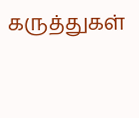கருத்துகள்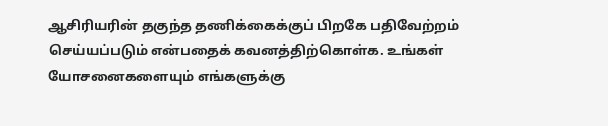ஆசிரியரின் தகுந்த தணிக்கைக்குப் பிறகே பதிவேற்றம் செய்யப்படும் என்பதைக் கவனத்திற்கொள்க. உங்கள் யோசனைகளையும் எங்களுக்கு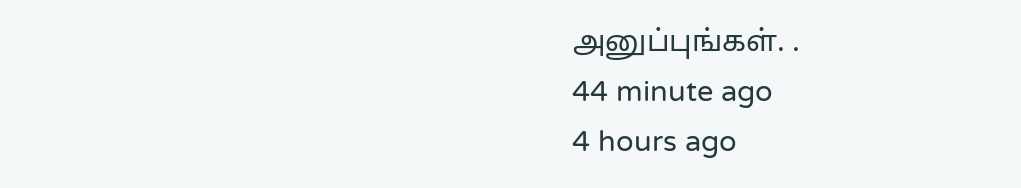அனுப்புங்கள். .
44 minute ago
4 hours ago